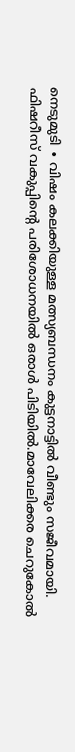നെടുമുടി ∙ വിഷം കലക്കിയുള്ള മത്സ്യബന്ധനം കുട്ടനാട്ടിൽ വീണ്ടും സജീവമായി. ഫിഷറീസ് വകുപ്പിന്റെ പരിശോധനയിൽ ഒരാൾ പിടിയിൽ.മാവേലിക്കര ചെറുകോൽ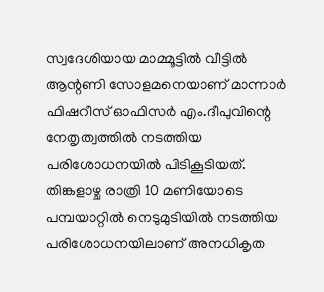സ്വദേശിയായ മാമ്മൂട്ടിൽ വീട്ടിൽ ആന്റണി സോളമനെയാണ് മാന്നാർ ഫിഷറീസ് ഓഫിസർ എം.ദീപുവിന്റെ നേതൃത്വത്തിൽ നടത്തിയ പരിശോധനയിൽ പിടികൂടിയത്.
തിങ്കളാഴ്ച രാത്രി 10 മണിയോടെ പമ്പയാറ്റിൽ നെടുമുടിയിൽ നടത്തിയ പരിശോധനയിലാണ് അനധികൃത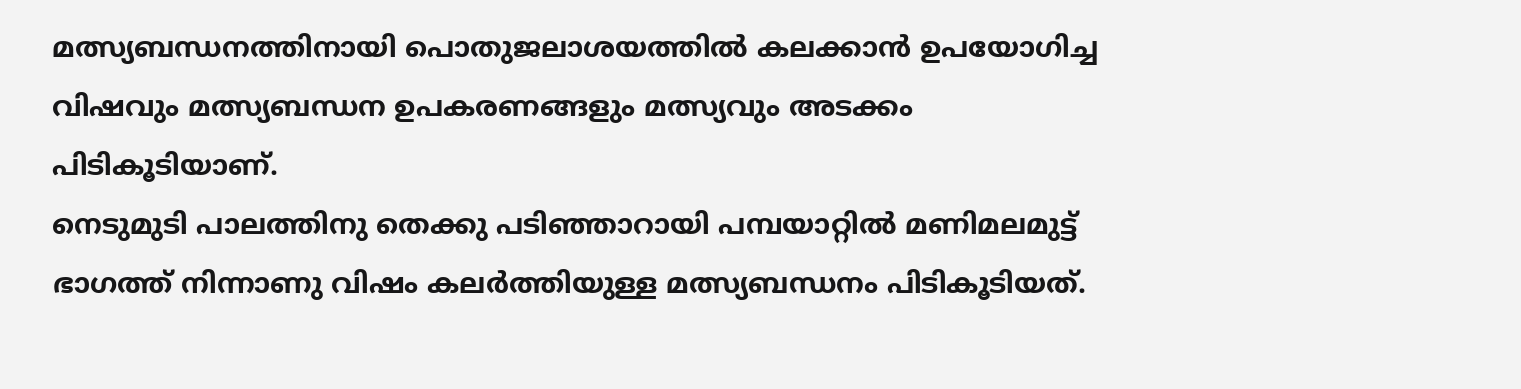മത്സ്യബന്ധനത്തിനായി പൊതുജലാശയത്തിൽ കലക്കാൻ ഉപയോഗിച്ച വിഷവും മത്സ്യബന്ധന ഉപകരണങ്ങളും മത്സ്യവും അടക്കം പിടികൂടിയാണ്.
നെടുമുടി പാലത്തിനു തെക്കു പടിഞ്ഞാറായി പമ്പയാറ്റിൽ മണിമലമുട്ട് ഭാഗത്ത് നിന്നാണു വിഷം കലർത്തിയുള്ള മത്സ്യബന്ധനം പിടികൂടിയത്.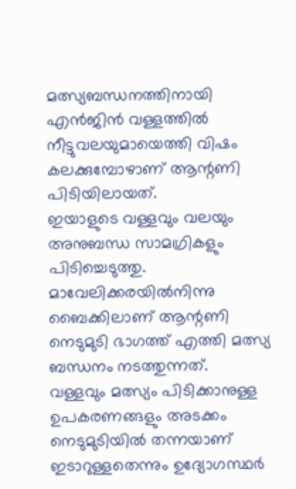മത്സ്യബന്ധനത്തിനായി എൻജിൻ വള്ളത്തിൽ നീട്ടുവലയുമായെത്തി വിഷം കലക്കുമ്പോഴാണ് ആന്റണി പിടിയിലായത്.
ഇയാളുടെ വള്ളവും വലയും അനുബന്ധ സാമഗ്രികളും പിടിച്ചെടുത്തു. മാവേലിക്കരയിൽനിന്നു ബൈക്കിലാണ് ആന്റണി നെടുമുടി ഭാഗത്ത് എത്തി മത്സ്യ ബന്ധനം നടത്തുന്നത്.
വള്ളവും മത്സ്യം പിടിക്കാനുള്ള ഉപകരണങ്ങളും അടക്കം നെടുമുടിയിൽ തന്നയാണ് ഇടാറുള്ളതെന്നും ഉദ്യോഗസ്ഥർ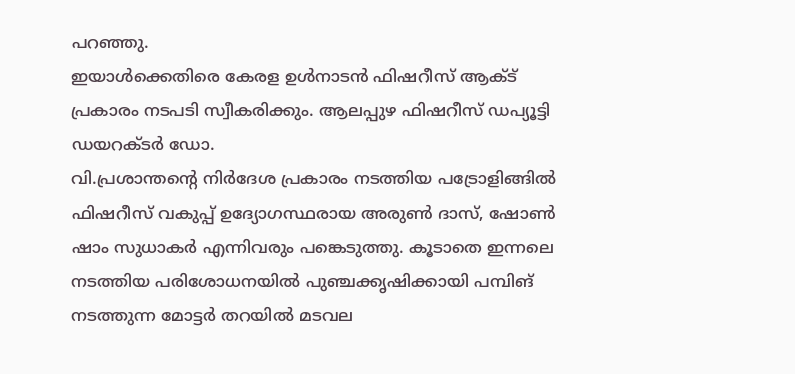പറഞ്ഞു.
ഇയാൾക്കെതിരെ കേരള ഉൾനാടൻ ഫിഷറീസ് ആക്ട് പ്രകാരം നടപടി സ്വീകരിക്കും. ആലപ്പുഴ ഫിഷറീസ് ഡപ്യൂട്ടി ഡയറക്ടർ ഡോ.
വി.പ്രശാന്തന്റെ നിർദേശ പ്രകാരം നടത്തിയ പട്രോളിങ്ങിൽ ഫിഷറീസ് വകുപ്പ് ഉദ്യോഗസ്ഥരായ അരുൺ ദാസ്, ഷോൺ ഷാം സുധാകർ എന്നിവരും പങ്കെടുത്തു. കൂടാതെ ഇന്നലെ നടത്തിയ പരിശോധനയിൽ പുഞ്ചക്കൃഷിക്കായി പമ്പിങ് നടത്തുന്ന മോട്ടർ തറയിൽ മടവല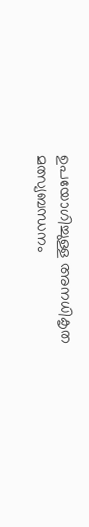ഉപയോഗിച്ചുള്ള അനധികൃത മത്സ്യബന്ധനം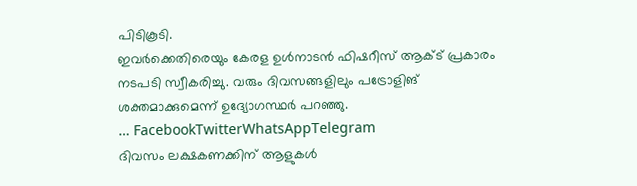പിടികൂടി.
ഇവർക്കെതിരെയും കേരള ഉൾനാടൻ ഫിഷറീസ് ആക്ട് പ്രകാരം നടപടി സ്വീകരിച്ചു. വരും ദിവസങ്ങളിലും പട്രോളിങ് ശക്തമാക്കുമെന്ന് ഉദ്യോഗസ്ഥർ പറഞ്ഞു.
… FacebookTwitterWhatsAppTelegram
ദിവസം ലക്ഷകണക്കിന് ആളുകൾ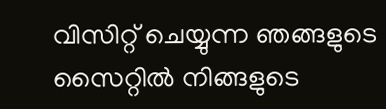വിസിറ്റ് ചെയ്യുന്ന ഞങ്ങളുടെ സൈറ്റിൽ നിങ്ങളുടെ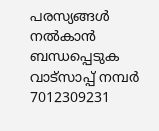പരസ്യങ്ങൾ നൽകാൻ ബന്ധപ്പെടുക വാട്സാപ്പ് നമ്പർ 7012309231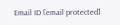Email ID [email protected]